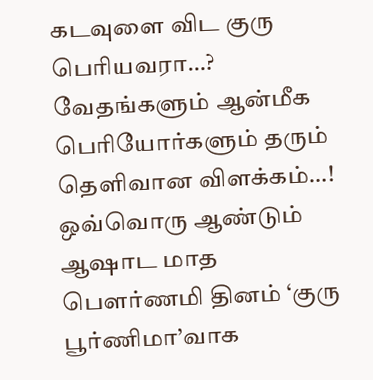கடவுளை விட குரு பெரியவரா…? வேதங்களும் ஆன்மீக பெரியோர்களும் தரும் தெளிவான விளக்கம்…!
ஒவ்வொரு ஆண்டும் ஆஷாட மாத பௌர்ணமி தினம் ‘குரு பூர்ணிமா’வாக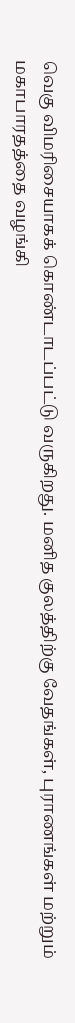வெகு விமரிசையாகக் கொண்டாடப்பட்டு வருகிறது. மனித குலத்திற்கு வேதங்கள், புராணங்கள் மற்றும் மகாபாரதத்தை வழங்கி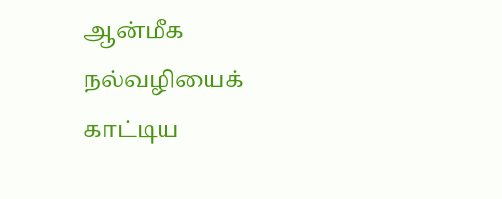ஆன்மீக நல்வழியைக் காட்டிய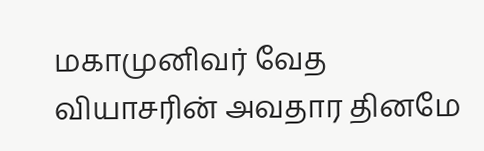மகாமுனிவர் வேத வியாசரின் அவதார தினமே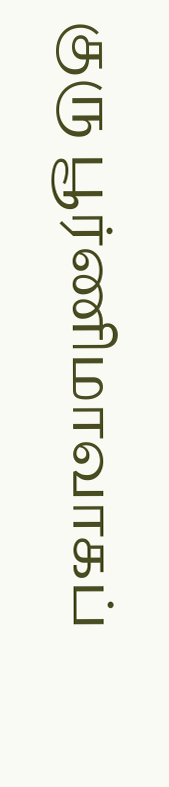குரு பூர்ணிமாவாகப்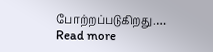போற்றப்படுகிறது.…
Read more